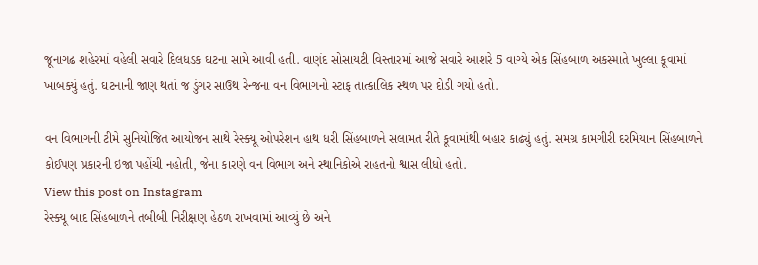જૂનાગઢ શહેરમાં વહેલી સવારે દિલધડક ઘટના સામે આવી હતી. વાણંદ સોસાયટી વિસ્તારમાં આજે સવારે આશરે 5 વાગ્યે એક સિંહબાળ અકસ્માતે ખુલ્લા કૂવામાં ખાબક્યું હતું. ઘટનાની જાણ થતાં જ ડુંગર સાઉથ રેન્જના વન વિભાગનો સ્ટાફ તાત્કાલિક સ્થળ પર દોડી ગયો હતો.

વન વિભાગની ટીમે સુનિયોજિત આયોજન સાથે રેસ્ક્યૂ ઓપરેશન હાથ ધરી સિંહબાળને સલામત રીતે કૂવામાંથી બહાર કાઢ્યું હતું. સમગ્ર કામગીરી દરમિયાન સિંહબાળને કોઈપણ પ્રકારની ઇજા પહોંચી નહોતી, જેના કારણે વન વિભાગ અને સ્થાનિકોએ રાહતનો શ્વાસ લીધો હતો.
View this post on Instagram
રેસ્ક્યૂ બાદ સિંહબાળને તબીબી નિરીક્ષણ હેઠળ રાખવામાં આવ્યું છે અને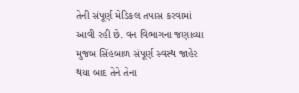તેની સંપૂર્ણ મેડિકલ તપાસ કરવામાં આવી રહી છે. વન વિભાગના જણાવ્યા મુજબ સિંહબાળ સંપૂર્ણ સ્વસ્થ જાહેર થયા બાદ તેને તેના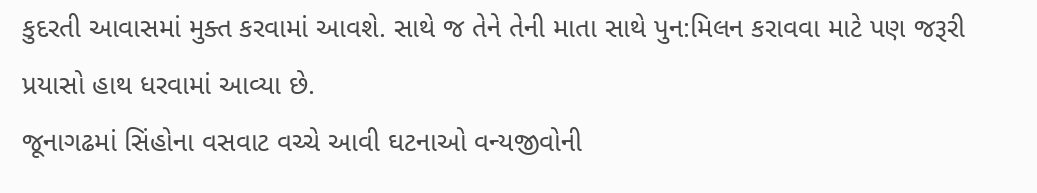કુદરતી આવાસમાં મુક્ત કરવામાં આવશે. સાથે જ તેને તેની માતા સાથે પુન:મિલન કરાવવા માટે પણ જરૂરી પ્રયાસો હાથ ધરવામાં આવ્યા છે.
જૂનાગઢમાં સિંહોના વસવાટ વચ્ચે આવી ઘટનાઓ વન્યજીવોની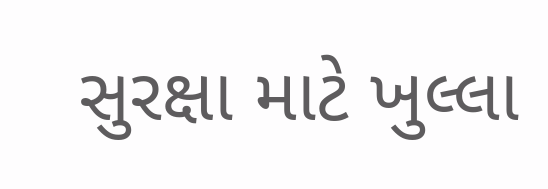સુરક્ષા માટે ખુલ્લા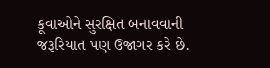કૂવાઓને સુરક્ષિત બનાવવાની જરૂરિયાત પણ ઉજાગર કરે છે.